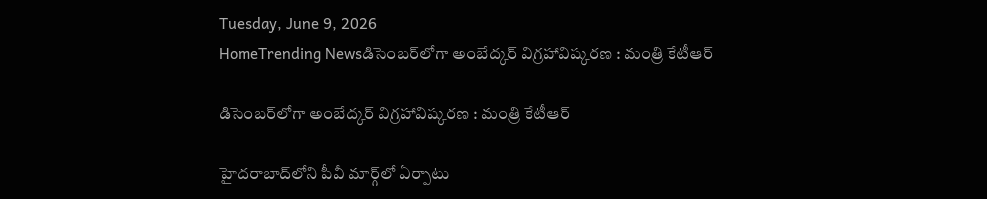Tuesday, June 9, 2026
HomeTrending Newsడిసెంబ‌ర్‌లోగా అంబేద్క‌ర్ విగ్ర‌హావిష్కరణ : మంత్రి కేటీఆర్

డిసెంబ‌ర్‌లోగా అంబేద్క‌ర్ విగ్ర‌హావిష్కరణ : మంత్రి కేటీఆర్

హైద‌రాబాద్‌లోని పీవీ మార్గ్‌లో ఏర్పాటు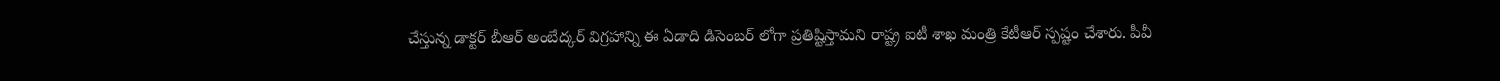చేస్తున్న డాక్ట‌ర్ బీఆర్ అంబేద్క‌ర్ విగ్ర‌హాన్ని ఈ ఏడాది డిసెంబ‌ర్ లోగా ప్ర‌తిష్టిస్తామ‌ని రాష్ట్ర ఐటీ శాఖ మంత్రి కేటీఆర్ స్ప‌ష్టం చేశారు. పీవీ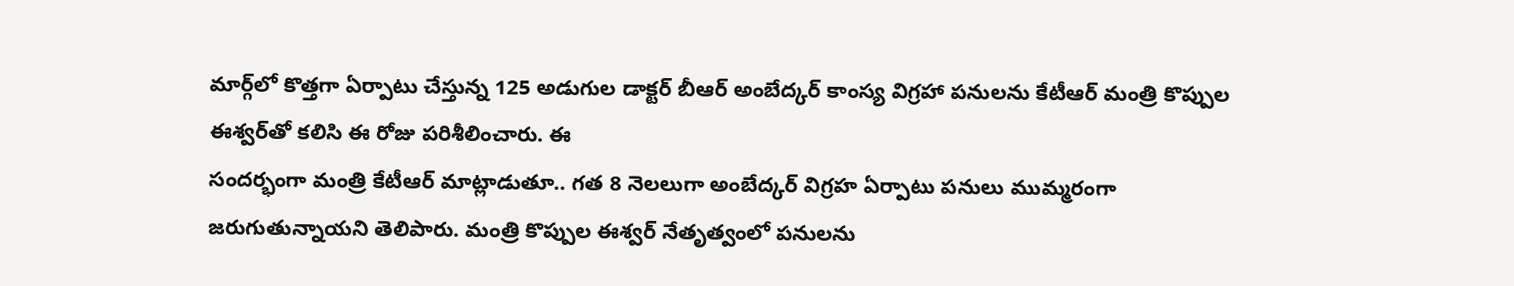మార్గ్‌లో కొత్త‌గా ఏర్పాటు చేస్తున్న 125 అడుగుల డాక్ట‌ర్ బీఆర్ అంబేద్క‌ర్ కాంస్య విగ్ర‌హా ప‌నుల‌ను కేటీఆర్ మంత్రి కొప్పుల ఈశ్వ‌ర్‌తో క‌లిసి ఈ రోజు ప‌రిశీలించారు. ఈ
సంద‌ర్భంగా మంత్రి కేటీఆర్ మాట్లాడుతూ.. గ‌త 8 నెల‌లుగా అంబేద్క‌ర్ విగ్ర‌హ ఏర్పాటు ప‌నులు ముమ్మ‌రంగా జ‌రుగుతున్నాయ‌ని తెలిపారు. మంత్రి కొప్పుల ఈశ్వ‌ర్ నేతృత్వంలో ప‌నుల‌ను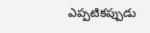ఎప్ప‌టిక‌ప్పుడు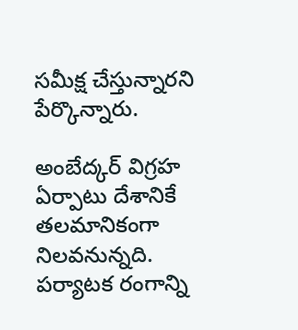స‌మీక్ష చేస్తున్నార‌ని పేర్కొన్నారు.

అంబేద్క‌ర్ విగ్ర‌హ ఏర్పాటు దేశానికే త‌ల‌మానికంగా నిల‌వ‌నున్న‌ది. ప‌ర్యాట‌క రంగాన్ని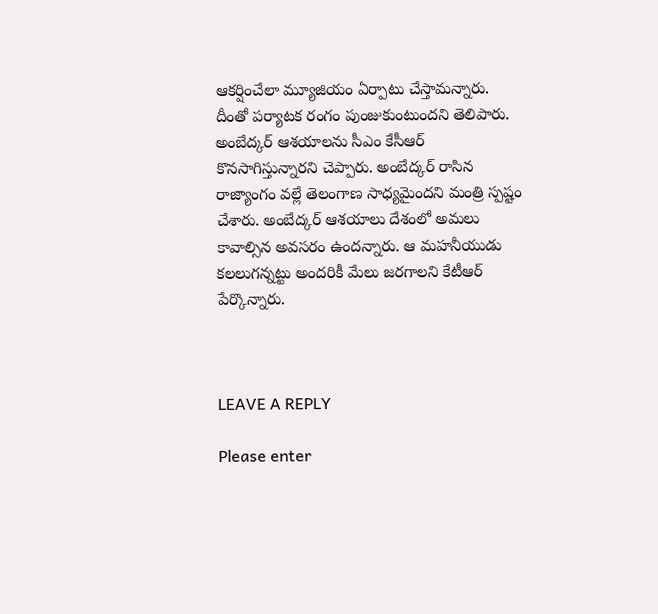ఆక‌ర్షించేలా మ్యూజియం ఏర్పాటు చేస్తామ‌న్నారు. దీంతో ప‌ర్యాట‌క రంగం పుంజుకుంటుంద‌ని తెలిపారు. అంబేద్క‌ర్ ఆశ‌యాల‌ను సీఎం కేసీఆర్ కొన‌సాగిస్తున్నార‌ని చెప్పారు. అంబేద్క‌ర్ రాసిన రాజ్యాంగం వ‌ల్లే తెలంగాణ సాధ్య‌మైంద‌ని మంత్రి స్ప‌ష్టం చేశారు. అంబేద్క‌ర్ ఆశ‌యాలు దేశంలో అమ‌లు కావాల్సిన అవ‌స‌రం ఉంద‌న్నారు. ఆ మ‌హ‌నీయుడు క‌ల‌లుగ‌న్న‌ట్టు అంద‌రికీ మేలు జ‌ర‌గాల‌ని కేటీఆర్ పేర్కొన్నారు.



LEAVE A REPLY

Please enter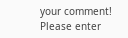your comment!
Please enter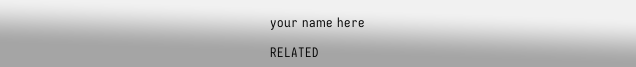your name here

RELATED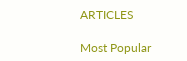ARTICLES

Most Popular